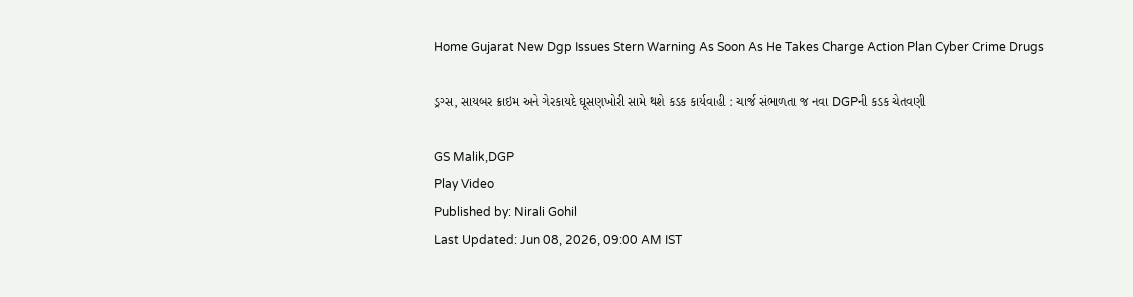Home Gujarat New Dgp Issues Stern Warning As Soon As He Takes Charge Action Plan Cyber Crime Drugs

ડ્રગ્સ, સાયબર ક્રાઇમ અને ગેરકાયદે ઘૂસણખોરી સામે થશે કડક કાર્યવાહી : ચાર્જ સંભાળતા જ નવા DGPની કડક ચેતવણી

GS Malik,DGP
Play Video
Published by: Nirali Gohil
Last Updated: Jun 08, 2026, 09:00 AM IST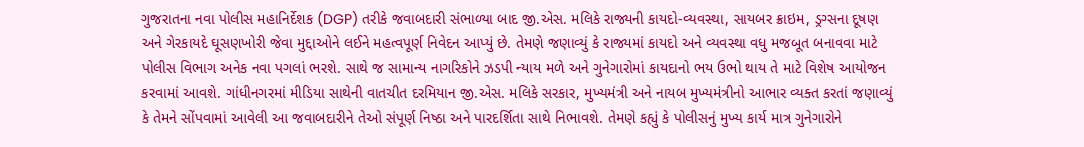ગુજરાતના નવા પોલીસ મહાનિર્દેશક (DGP) તરીકે જવાબદારી સંભાળ્યા બાદ જી.એસ. મલિકે રાજ્યની કાયદો-વ્યવસ્થા, સાયબર ક્રાઇમ, ડ્રગ્સના દૂષણ અને ગેરકાયદે ઘૂસણખોરી જેવા મુદ્દાઓને લઈને મહત્વપૂર્ણ નિવેદન આપ્યું છે. તેમણે જણાવ્યું કે રાજ્યમાં કાયદો અને વ્યવસ્થા વધુ મજબૂત બનાવવા માટે પોલીસ વિભાગ અનેક નવા પગલાં ભરશે. સાથે જ સામાન્ય નાગરિકોને ઝડપી ન્યાય મળે અને ગુનેગારોમાં કાયદાનો ભય ઉભો થાય તે માટે વિશેષ આયોજન કરવામાં આવશે. ગાંધીનગરમાં મીડિયા સાથેની વાતચીત દરમિયાન જી.એસ. મલિકે સરકાર, મુખ્યમંત્રી અને નાયબ મુખ્યમંત્રીનો આભાર વ્યક્ત કરતાં જણાવ્યું કે તેમને સોંપવામાં આવેલી આ જવાબદારીને તેઓ સંપૂર્ણ નિષ્ઠા અને પારદર્શિતા સાથે નિભાવશે. તેમણે કહ્યું કે પોલીસનું મુખ્ય કાર્ય માત્ર ગુનેગારોને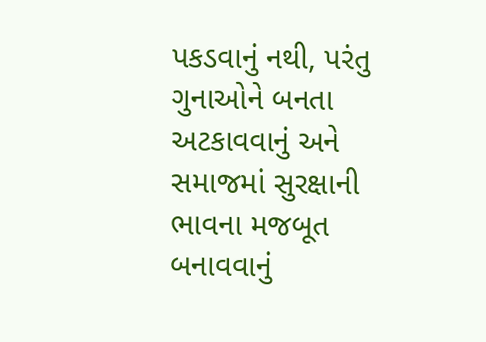પકડવાનું નથી, પરંતુ ગુનાઓને બનતા અટકાવવાનું અને સમાજમાં સુરક્ષાની ભાવના મજબૂત બનાવવાનું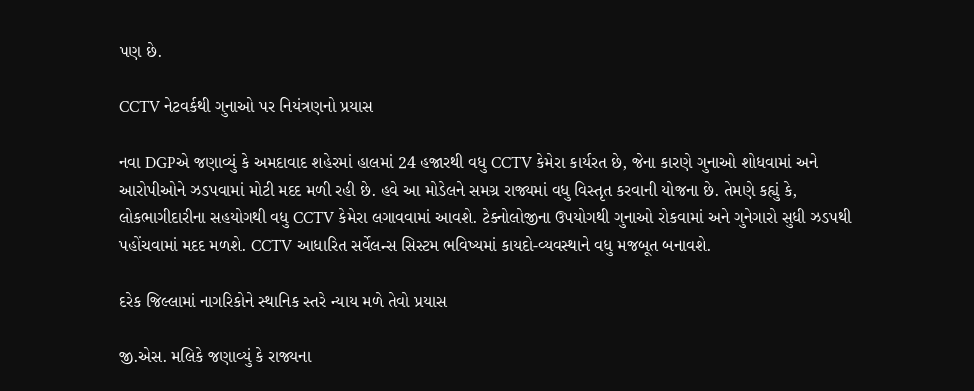પણ છે.

CCTV નેટવર્કથી ગુનાઓ પર નિયંત્રણનો પ્રયાસ

નવા DGPએ જણાવ્યું કે અમદાવાદ શહેરમાં હાલમાં 24 હજારથી વધુ CCTV કેમેરા કાર્યરત છે, જેના કારણે ગુનાઓ શોધવામાં અને આરોપીઓને ઝડપવામાં મોટી મદદ મળી રહી છે. હવે આ મોડેલને સમગ્ર રાજ્યમાં વધુ વિસ્તૃત કરવાની યોજના છે. તેમણે કહ્યું કે, લોકભાગીદારીના સહયોગથી વધુ CCTV કેમેરા લગાવવામાં આવશે. ટેક્નોલોજીના ઉપયોગથી ગુનાઓ રોકવામાં અને ગુનેગારો સુધી ઝડપથી પહોંચવામાં મદદ મળશે. CCTV આધારિત સર્વેલન્સ સિસ્ટમ ભવિષ્યમાં કાયદો-વ્યવસ્થાને વધુ મજબૂત બનાવશે.

દરેક જિલ્લામાં નાગરિકોને સ્થાનિક સ્તરે ન્યાય મળે તેવો પ્રયાસ

જી.એસ. મલિકે જણાવ્યું કે રાજ્યના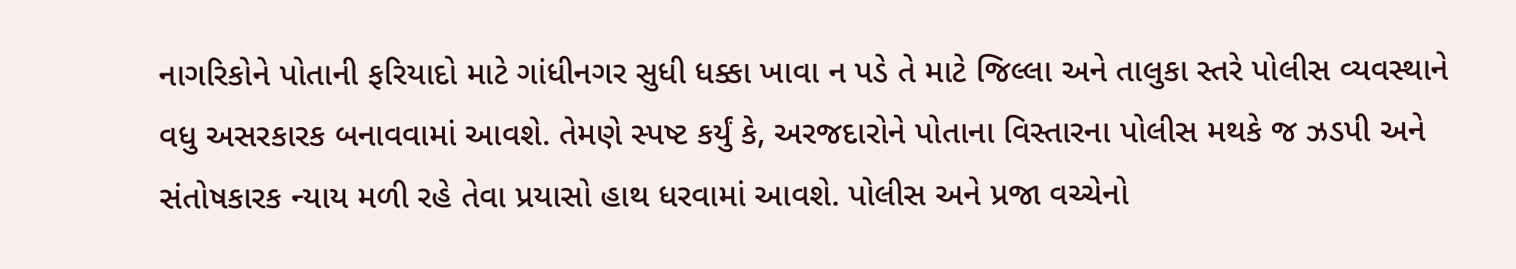નાગરિકોને પોતાની ફરિયાદો માટે ગાંધીનગર સુધી ધક્કા ખાવા ન પડે તે માટે જિલ્લા અને તાલુકા સ્તરે પોલીસ વ્યવસ્થાને વધુ અસરકારક બનાવવામાં આવશે. તેમણે સ્પષ્ટ કર્યું કે, અરજદારોને પોતાના વિસ્તારના પોલીસ મથકે જ ઝડપી અને સંતોષકારક ન્યાય મળી રહે તેવા પ્રયાસો હાથ ધરવામાં આવશે. પોલીસ અને પ્રજા વચ્ચેનો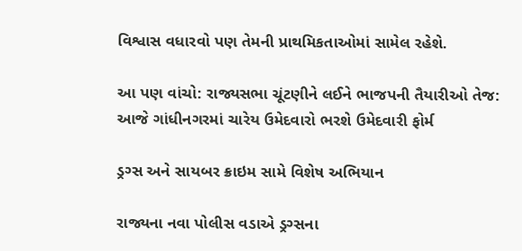વિશ્વાસ વધારવો પણ તેમની પ્રાથમિકતાઓમાં સામેલ રહેશે.

આ પણ વાંચો: રાજ્યસભા ચૂંટણીને લઈને ભાજપની તૈયારીઓ તેજ: આજે ગાંધીનગરમાં ચારેય ઉમેદવારો ભરશે ઉમેદવારી ફોર્મ

ડ્રગ્સ અને સાયબર ક્રાઇમ સામે વિશેષ અભિયાન

રાજ્યના નવા પોલીસ વડાએ ડ્રગ્સના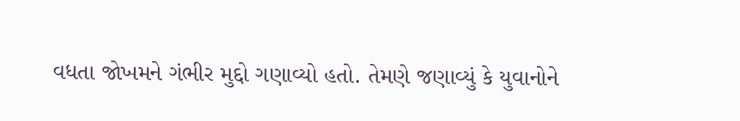વધતા જોખમને ગંભીર મુદ્દો ગણાવ્યો હતો. તેમણે જણાવ્યું કે યુવાનોને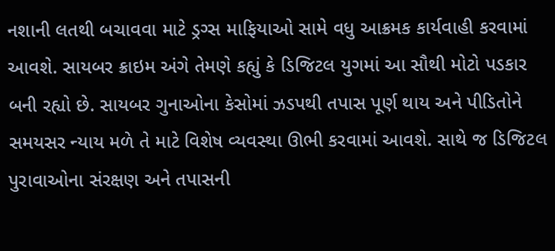નશાની લતથી બચાવવા માટે ડ્રગ્સ માફિયાઓ સામે વધુ આક્રમક કાર્યવાહી કરવામાં આવશે. સાયબર ક્રાઇમ અંગે તેમણે કહ્યું કે ડિજિટલ યુગમાં આ સૌથી મોટો પડકાર બની રહ્યો છે. સાયબર ગુનાઓના કેસોમાં ઝડપથી તપાસ પૂર્ણ થાય અને પીડિતોને સમયસર ન્યાય મળે તે માટે વિશેષ વ્યવસ્થા ઊભી કરવામાં આવશે. સાથે જ ડિજિટલ પુરાવાઓના સંરક્ષણ અને તપાસની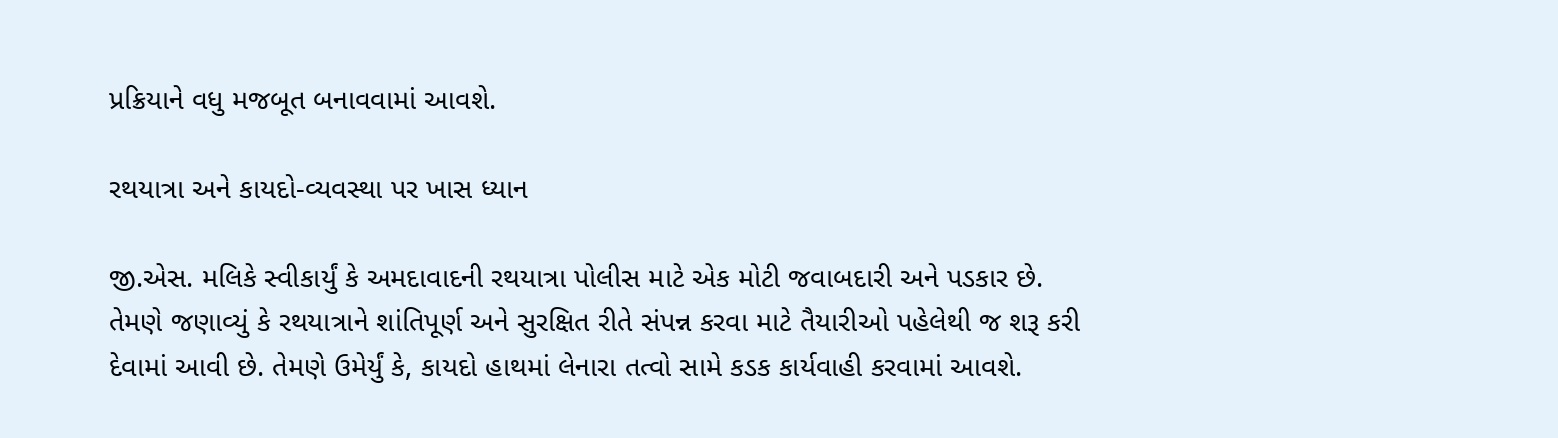પ્રક્રિયાને વધુ મજબૂત બનાવવામાં આવશે.

રથયાત્રા અને કાયદો-વ્યવસ્થા પર ખાસ ધ્યાન

જી.એસ. મલિકે સ્વીકાર્યું કે અમદાવાદની રથયાત્રા પોલીસ માટે એક મોટી જવાબદારી અને પડકાર છે. તેમણે જણાવ્યું કે રથયાત્રાને શાંતિપૂર્ણ અને સુરક્ષિત રીતે સંપન્ન કરવા માટે તૈયારીઓ પહેલેથી જ શરૂ કરી દેવામાં આવી છે. તેમણે ઉમેર્યું કે, કાયદો હાથમાં લેનારા તત્વો સામે કડક કાર્યવાહી કરવામાં આવશે.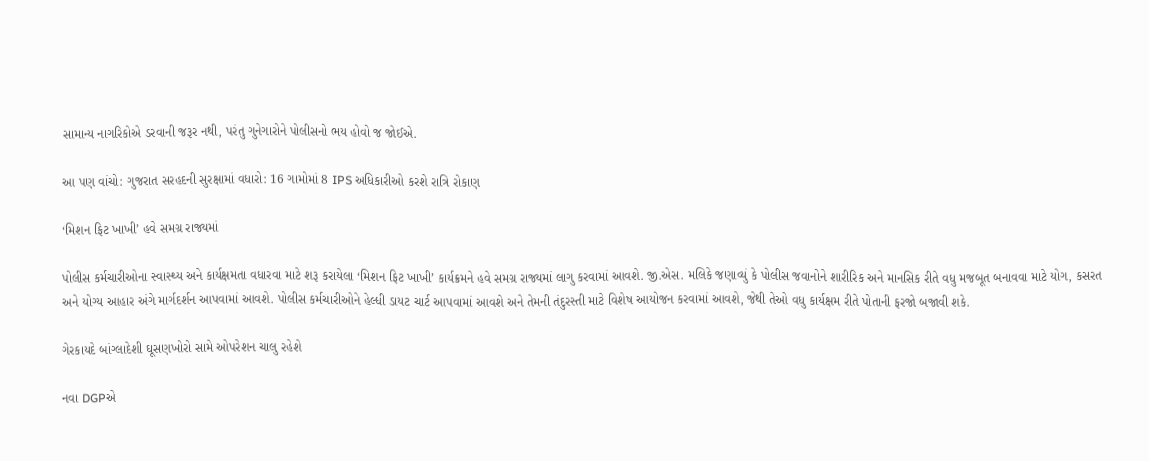સામાન્ય નાગરિકોએ ડરવાની જરૂર નથી, પરંતુ ગુનેગારોને પોલીસનો ભય હોવો જ જોઈએ.

આ પણ વાંચો: ગુજરાત સરહદની સુરક્ષામાં વધારો: 16 ગામોમાં 8 IPS અધિકારીઓ કરશે રાત્રિ રોકાણ

‘મિશન ફિટ ખાખી’ હવે સમગ્ર રાજ્યમાં

પોલીસ કર્મચારીઓના સ્વાસ્થ્ય અને કાર્યક્ષમતા વધારવા માટે શરૂ કરાયેલા ‘મિશન ફિટ ખાખી’ કાર્યક્રમને હવે સમગ્ર રાજ્યમાં લાગુ કરવામાં આવશે. જી.એસ. મલિકે જણાવ્યું કે પોલીસ જવાનોને શારીરિક અને માનસિક રીતે વધુ મજબૂત બનાવવા માટે યોગ, કસરત અને યોગ્ય આહાર અંગે માર્ગદર્શન આપવામાં આવશે. પોલીસ કર્મચારીઓને હેલ્ધી ડાયટ ચાર્ટ આપવામાં આવશે અને તેમની તંદુરસ્તી માટે વિશેષ આયોજન કરવામાં આવશે, જેથી તેઓ વધુ કાર્યક્ષમ રીતે પોતાની ફરજો બજાવી શકે.

ગેરકાયદે બાંગ્લાદેશી ઘૂસણખોરો સામે ઓપરેશન ચાલુ રહેશે

નવા DGPએ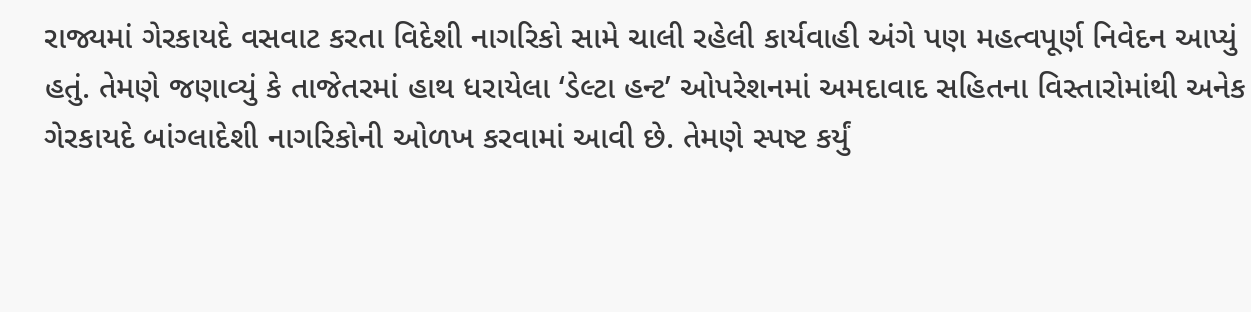રાજ્યમાં ગેરકાયદે વસવાટ કરતા વિદેશી નાગરિકો સામે ચાલી રહેલી કાર્યવાહી અંગે પણ મહત્વપૂર્ણ નિવેદન આપ્યું હતું. તેમણે જણાવ્યું કે તાજેતરમાં હાથ ધરાયેલા ‘ડેલ્ટા હન્ટ’ ઓપરેશનમાં અમદાવાદ સહિતના વિસ્તારોમાંથી અનેક ગેરકાયદે બાંગ્લાદેશી નાગરિકોની ઓળખ કરવામાં આવી છે. તેમણે સ્પષ્ટ કર્યું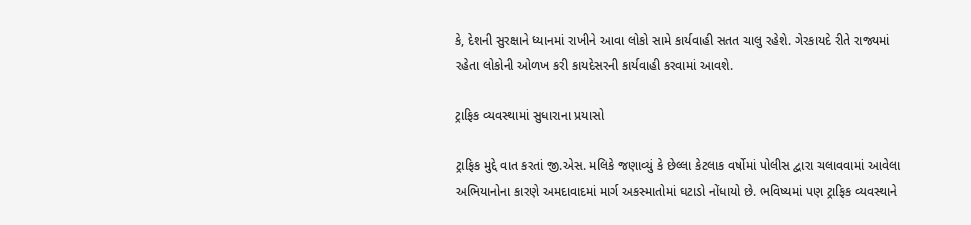કે, દેશની સુરક્ષાને ધ્યાનમાં રાખીને આવા લોકો સામે કાર્યવાહી સતત ચાલુ રહેશે. ગેરકાયદે રીતે રાજ્યમાં રહેતા લોકોની ઓળખ કરી કાયદેસરની કાર્યવાહી કરવામાં આવશે.

ટ્રાફિક વ્યવસ્થામાં સુધારાના પ્રયાસો

ટ્રાફિક મુદ્દે વાત કરતાં જી.એસ. મલિકે જણાવ્યું કે છેલ્લા કેટલાક વર્ષોમાં પોલીસ દ્વારા ચલાવવામાં આવેલા અભિયાનોના કારણે અમદાવાદમાં માર્ગ અકસ્માતોમાં ઘટાડો નોંધાયો છે. ભવિષ્યમાં પણ ટ્રાફિક વ્યવસ્થાને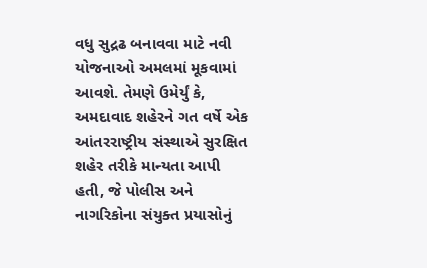વધુ સુદ્રઢ બનાવવા માટે નવી યોજનાઓ અમલમાં મૂકવામાં આવશે. તેમણે ઉમેર્યું કે, અમદાવાદ શહેરને ગત વર્ષે એક આંતરરાષ્ટ્રીય સંસ્થાએ સુરક્ષિત શહેર તરીકે માન્યતા આપી હતી, જે પોલીસ અને નાગરિકોના સંયુક્ત પ્રયાસોનું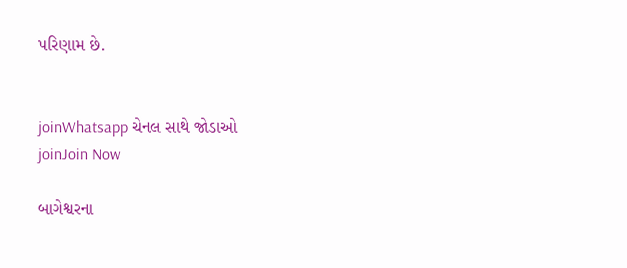પરિણામ છે.


joinWhatsapp ચેનલ સાથે જોડાઓ
joinJoin Now

બાગેશ્વરના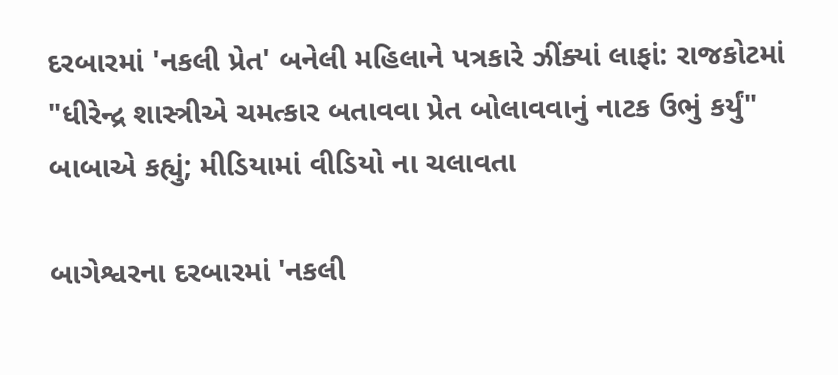દરબારમાં 'નકલી પ્રેત' બનેલી મહિલાને પત્રકારે ઝીંક્યાં લાફાં: રાજકોટમાં "ધીરેન્દ્ર શાસ્ત્રીએ ચમત્કાર બતાવવા પ્રેત બોલાવવાનું નાટક ઉભું કર્યું" બાબાએ કહ્યું; મીડિયામાં વીડિયો ના ચલાવતા

બાગેશ્વરના દરબારમાં 'નકલી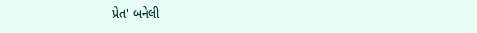પ્રેત' બનેલી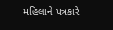મહિલાને પત્રકારે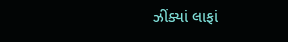ઝીંક્યાં લાફાં